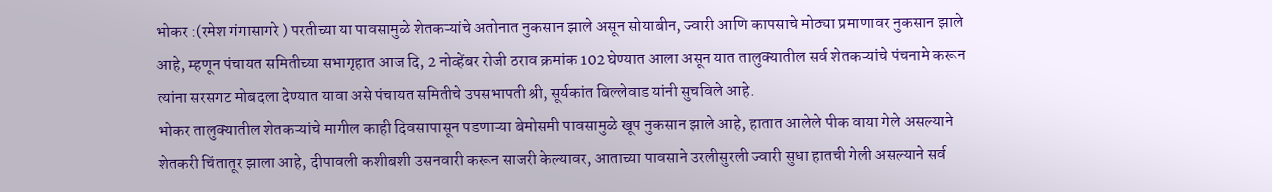भोकर :(रमेश गंगासागरे ) परतीच्या या पावसामुळे शेतकऱ्यांचे अतोनात नुकसान झाले असून सोयाबीन, ज्वारी आणि कापसाचे मोठ्या प्रमाणावर नुकसान झाले आहे, म्हणून पंचायत समितीच्या सभागृहात आज दि, 2 नोव्हेंबर रोजी ठराव क्रमांक 102 घेण्यात आला असून यात तालुक्यातील सर्व शेतकऱ्यांचे पंचनामे करून त्यांना सरसगट मोबदला देण्यात यावा असे पंचायत समितीचे उपसभापती श्री, सूर्यकांत बिल्लेवाड यांनी सुचविले आहे.
भोकर तालुक्यातील शेतकऱ्यांचे मागील काही दिवसापासून पडणाऱ्या बेमोसमी पावसामुळे खूप नुकसान झाले आहे, हातात आलेले पीक वाया गेले असल्याने शेतकरी चिंतातूर झाला आहे, दीपावली कशीबशी उसनवारी करून साजरी केल्यावर, आताच्या पावसाने उरलीसुरली ज्वारी सुधा हातची गेली असल्याने सर्व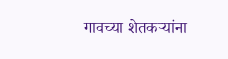गावच्या शेतकऱ्यांना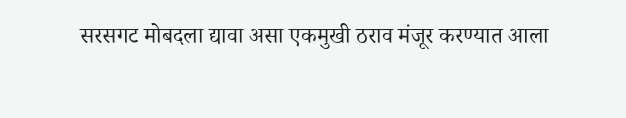सरसगट मोबदला द्यावा असा एकमुखी ठराव मंजूर करण्यात आला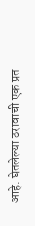आहे. घेतलेल्या ठरावाची एक प्रत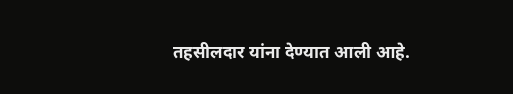तहसीलदार यांना देण्यात आली आहे.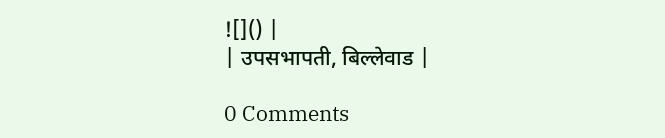![]() |
| उपसभापती, बिल्लेवाड |

0 Comments